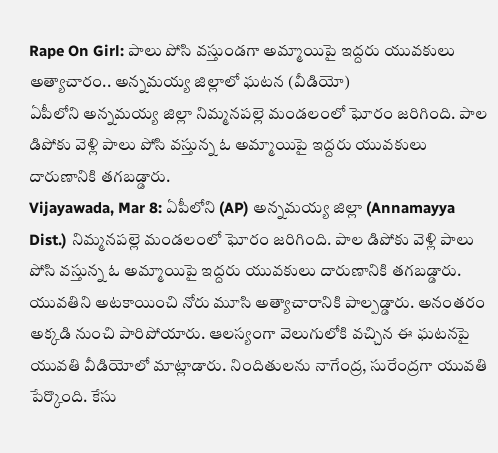Rape On Girl: పాలు పోసి వస్తుండగా అమ్మాయిపై ఇద్దరు యువకులు అత్యాచారం.. అన్నమయ్య జిల్లాలో ఘటన (వీడియో)
ఏపీలోని అన్నమయ్య జిల్లా నిమ్మనపల్లె మండలంలో ఘోరం జరిగింది. పాల డిపోకు వెళ్లి పాలు పోసి వస్తున్న ఓ అమ్మాయిపై ఇద్దరు యువకులు దారుణానికి తగబడ్డారు.
Vijayawada, Mar 8: ఏపీలోని (AP) అన్నమయ్య జిల్లా (Annamayya Dist.) నిమ్మనపల్లె మండలంలో ఘోరం జరిగింది. పాల డిపోకు వెళ్లి పాలు పోసి వస్తున్న ఓ అమ్మాయిపై ఇద్దరు యువకులు దారుణానికి తగబడ్డారు. యువతిని అటకాయించి నోరు మూసి అత్యాచారానికి పాల్పడ్డారు. అనంతరం అక్కడి నుంచి పారిపోయారు. ఆలస్యంగా వెలుగులోకి వచ్చిన ఈ ఘటనపై యువతి వీడియోలో మాట్లాడారు. నిందితులను నాగేంద్ర, సురేంద్రగా యువతి పేర్కొంది. కేసు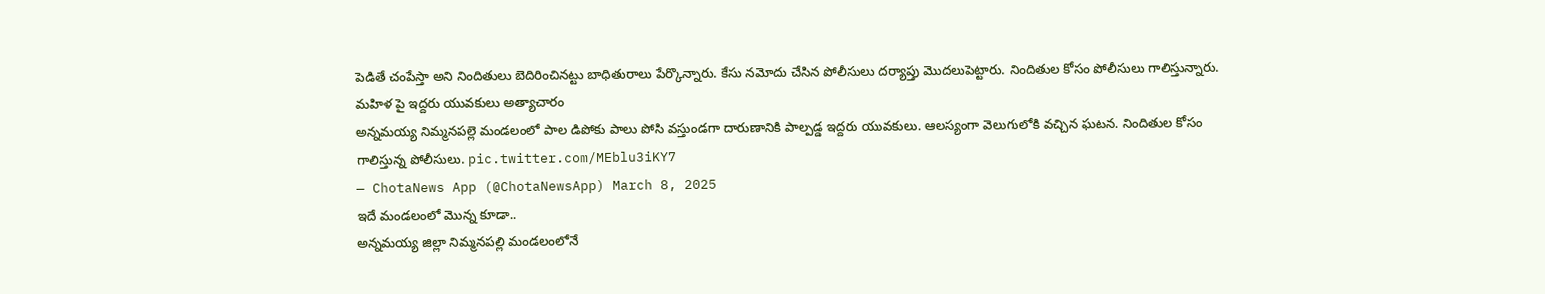పెడితే చంపేస్తా అని నిందితులు బెదిరించినట్టు బాధితురాలు పేర్కొన్నారు. కేసు నమోదు చేసిన పోలీసులు దర్యాప్తు మొదలుపెట్టారు. నిందితుల కోసం పోలీసులు గాలిస్తున్నారు.
మహిళ పై ఇద్దరు యువకులు అత్యాచారం
అన్నమయ్య నిమ్మనపల్లె మండలంలో పాల డిపోకు పాలు పోసి వస్తుండగా దారుణానికి పాల్పడ్డ ఇద్దరు యువకులు. ఆలస్యంగా వెలుగులోకి వచ్చిన ఘటన. నిందితుల కోసం గాలిస్తున్న పోలీసులు. pic.twitter.com/MEblu3iKY7
— ChotaNews App (@ChotaNewsApp) March 8, 2025
ఇదే మండలంలో మొన్న కూడా..
అన్నమయ్య జిల్లా నిమ్మనపల్లి మండలంలోనే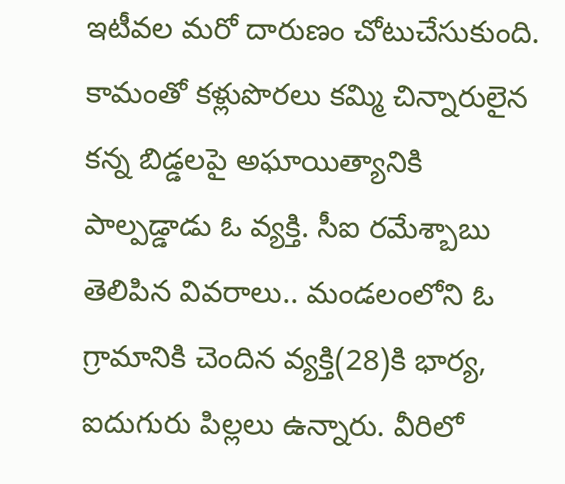ఇటీవల మరో దారుణం చోటుచేసుకుంది. కామంతో కళ్లుపొరలు కమ్మి చిన్నారులైన కన్న బిడ్డలపై అఘాయిత్యానికి పాల్పడ్డాడు ఓ వ్యక్తి. సీఐ రమేశ్బాబు తెలిపిన వివరాలు.. మండలంలోని ఓ గ్రామానికి చెందిన వ్యక్తి(28)కి భార్య, ఐదుగురు పిల్లలు ఉన్నారు. వీరిలో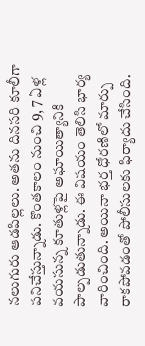నలుగురు ఆడపిల్లలు. అతను దినసరి కూలీగా పనిచేస్తున్నాడు. కొంతకాలం నుంచి 9, 7 ఏళ్ల వయసున్న కూతుళ్లపై అఘాయిత్యానికి పాల్పడుతున్నాడు. ఈ విషయం తెలిసి భార్య వారించింది. అయినా భర్త ధోరణిలో మార్పు రాకపోవడంతో పోలీసులకు ఫిర్యాదు చేసింది.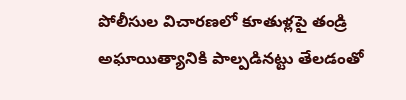పోలీసుల విచారణలో కూతుళ్లపై తండ్రి అఘాయిత్యానికి పాల్పడినట్టు తేలడంతో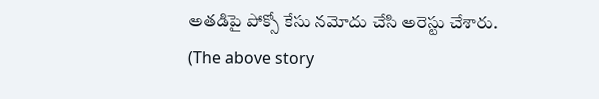అతడిపై పోక్సో కేసు నమోదు చేసి అరెస్టు చేశారు.
(The above story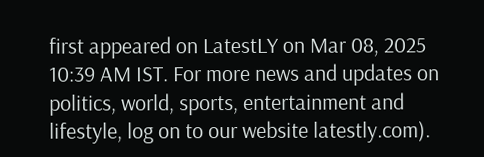first appeared on LatestLY on Mar 08, 2025 10:39 AM IST. For more news and updates on politics, world, sports, entertainment and lifestyle, log on to our website latestly.com).